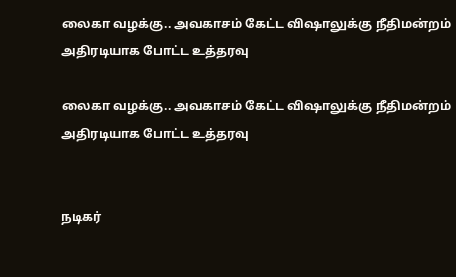லைகா வழக்கு.. அவகாசம் கேட்ட விஷாலுக்கு நீதிமன்றம் அதிரடியாக போட்ட உத்தரவு

லைகா வழக்கு.. அவகாசம் கேட்ட விஷாலுக்கு நீதிமன்றம் அதிரடியாக போட்ட உத்தரவு


நடிகர்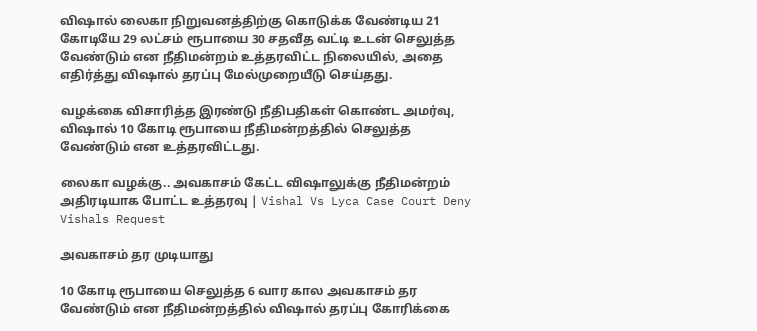விஷால் லைகா நிறுவனத்திற்கு கொடுக்க வேண்டிய 21 கோடியே 29 லட்சம் ரூபாயை 30 சதவீத வட்டி உடன் செலுத்த வேண்டும் என நீதிமன்றம் உத்தரவிட்ட நிலையில், அதை எதிர்த்து விஷால் தரப்பு மேல்முறையீடு செய்தது.

வழக்கை விசாரித்த இரண்டு நீதிபதிகள் கொண்ட அமர்வு, விஷால் 10 கோடி ரூபாயை நீதிமன்றத்தில் செலுத்த வேண்டும் என உத்தரவிட்டது.

லைகா வழக்கு.. அவகாசம் கேட்ட விஷாலுக்கு நீதிமன்றம் அதிரடியாக போட்ட உத்தரவு | Vishal Vs Lyca Case Court Deny Vishals Request

அவகாசம் தர முடியாது

10 கோடி ரூபாயை செலுத்த 6 வார கால அவகாசம் தர வேண்டும் என நீதிமன்றத்தில் விஷால் தரப்பு கோரிக்கை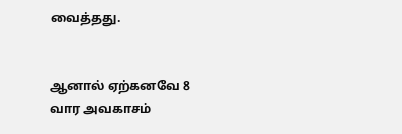வைத்தது.


ஆனால் ஏற்கனவே 8 வார அவகாசம்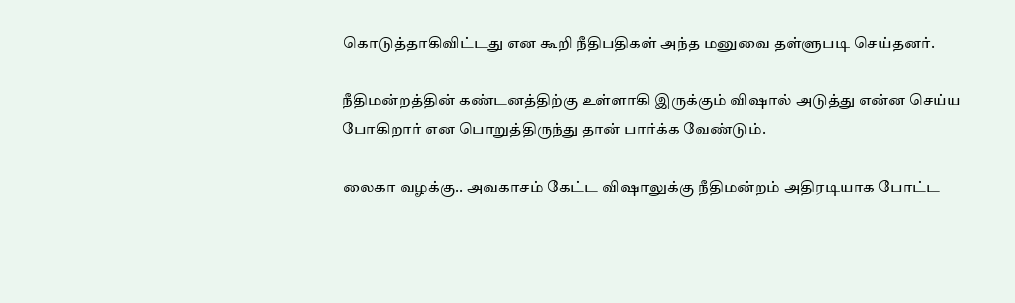கொடுத்தாகிவிட்டது என கூறி நீதிபதிகள் அந்த மனுவை தள்ளுபடி செய்தனர்.

நீதிமன்றத்தின் கண்டனத்திற்கு உள்ளாகி இருக்கும் விஷால் அடுத்து என்ன செய்ய போகிறார் என பொறுத்திருந்து தான் பார்க்க வேண்டும்.

லைகா வழக்கு.. அவகாசம் கேட்ட விஷாலுக்கு நீதிமன்றம் அதிரடியாக போட்ட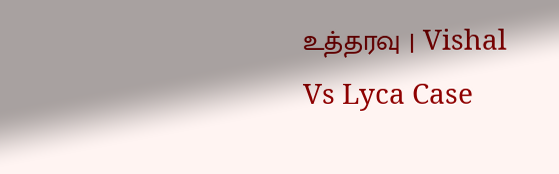உத்தரவு | Vishal Vs Lyca Case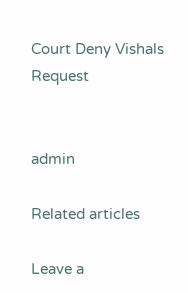Court Deny Vishals Request


admin

Related articles

Leave a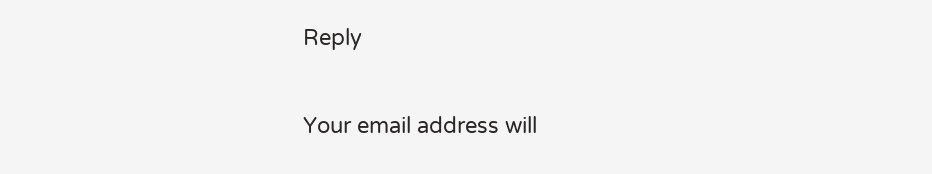Reply

Your email address will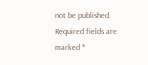not be published. Required fields are marked *